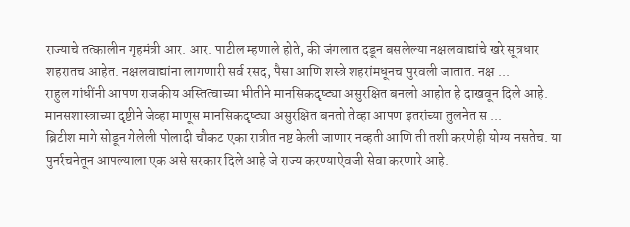राज्याचे तत्कालीन गृहमंत्री आर. आर. पाटील म्हणाले होते, की जंगलात दडून बसलेल्या नक्षलवाद्यांचे खरे सूत्रधार शहरातच आहेत. नक्षलवाद्यांना लागणारी सर्व रसद, पैसा आणि शस्त्रे शहरांमधूनच पुरवली जातात. नक्ष ...
राहुल गांधींनी आपण राजकीय अस्तित्वाच्या भीतीने मानसिकदृष्ट्या असुरक्षित बनलो आहोत हे दाखवून दिले आहे. मानसशास्त्राच्या दृष्टीने जेव्हा माणूस मानसिकदृष्ट्या असुरक्षित बनतो तेव्हा आपण इतरांच्या तुलनेत स ...
ब्रिटीश मागे सोडून गेलेली पोलादी चौकट एका रात्रीत नष्ट केली जाणार नव्हती आणि ती तशी करणेही योग्य नसतेच. या पुनर्रचनेतून आपल्याला एक असे सरकार दिले आहे जे राज्य करण्याऐवजी सेवा करणारे आहे.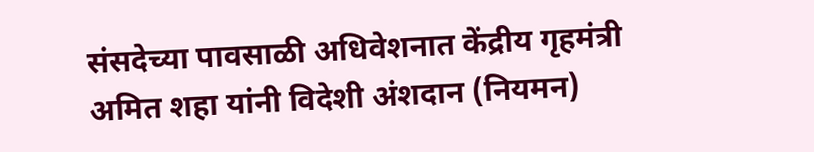संसदेच्या पावसाळी अधिवेशनात केंद्रीय गृहमंत्री अमित शहा यांनी विदेशी अंशदान (नियमन)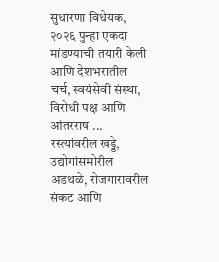सुधारणा विधेयक, २०२६ पुन्हा एकदा मांडण्याची तयारी केली आणि देशभरातील चर्च, स्वयंसेवी संस्था, विरोधी पक्ष आणि आंतरराष ...
रस्त्यांवरील खड्डे, उद्योगांसमोरील अडथळे, रोजगारावरील संकट आणि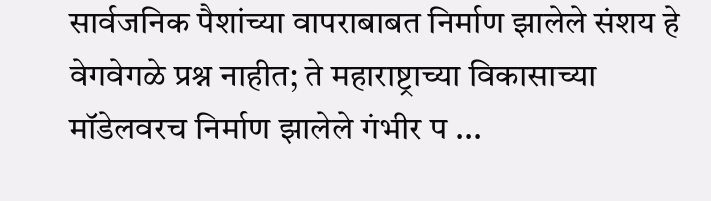सार्वजनिक पैशांच्या वापराबाबत निर्माण झालेले संशय हे वेगवेगळे प्रश्न नाहीत; ते महाराष्ट्राच्या विकासाच्या मॉडेलवरच निर्माण झालेले गंभीर प ...